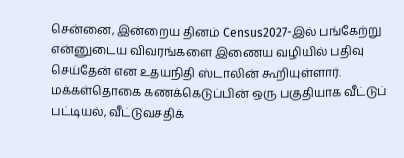சென்னை, இன்றைய தினம் Census2027-இல் பங்கேற்று என்னுடைய விவரங்களை இணைய வழியில் பதிவு செய்தேன் என உதயநிதி ஸ்டாலின் கூறியுள்ளார். மக்கள்தொகை கணக்கெடுப்பின் ஒரு பகுதியாக வீட்டுப் பட்டியல், வீட்டுவசதிக்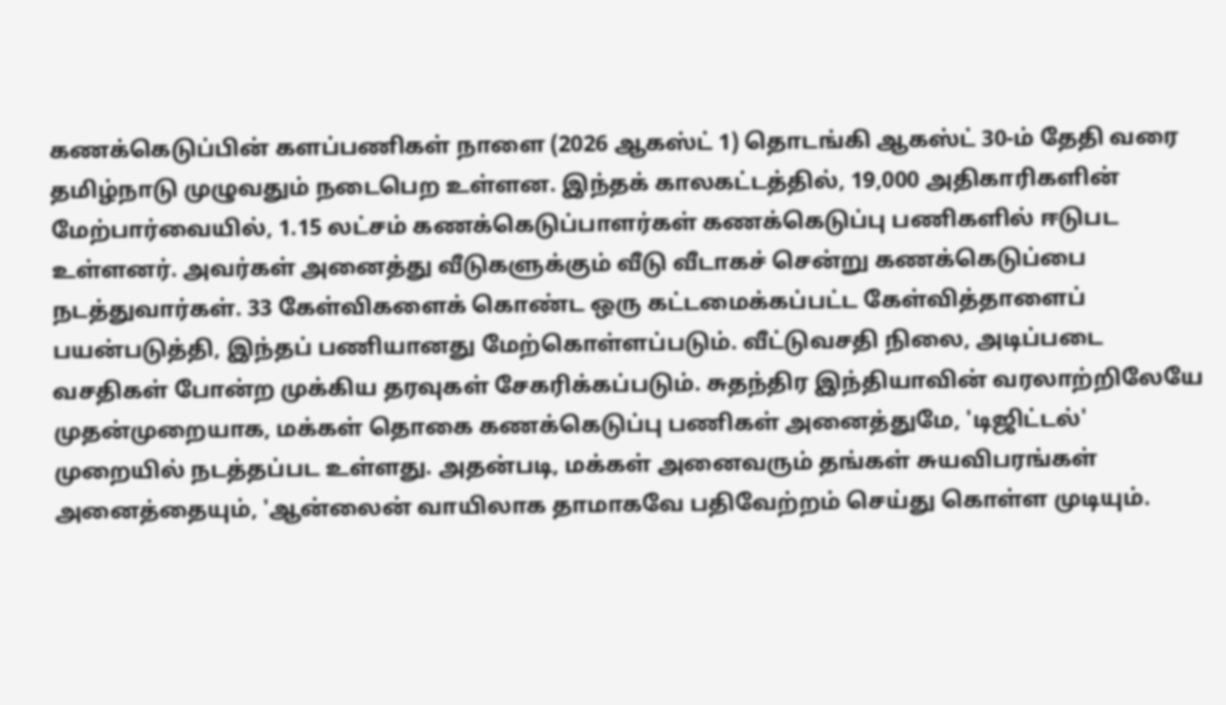கணக்கெடுப்பின் களப்பணிகள் நாளை (2026 ஆகஸ்ட் 1) தொடங்கி ஆகஸ்ட் 30-ம் தேதி வரை தமிழ்நாடு முழுவதும் நடைபெற உள்ளன. இந்தக் காலகட்டத்தில், 19,000 அதிகாரிகளின் மேற்பார்வையில், 1.15 லட்சம் கணக்கெடுப்பாளர்கள் கணக்கெடுப்பு பணிகளில் ஈடுபட உள்ளனர். அவர்கள் அனைத்து வீடுகளுக்கும் வீடு வீடாகச் சென்று கணக்கெடுப்பை நடத்துவார்கள். 33 கேள்விகளைக் கொண்ட ஒரு கட்டமைக்கப்பட்ட கேள்வித்தாளைப் பயன்படுத்தி, இந்தப் பணியானது மேற்கொள்ளப்படும். வீட்டுவசதி நிலை, அடிப்படை வசதிகள் போன்ற முக்கிய தரவுகள் சேகரிக்கப்படும். சுதந்திர இந்தியாவின் வரலாற்றிலேயே முதன்முறையாக, மக்கள் தொகை கணக்கெடுப்பு பணிகள் அனைத்துமே, 'டிஜிட்டல்' முறையில் நடத்தப்பட உள்ளது. அதன்படி, மக்கள் அனைவரும் தங்கள் சுயவிபரங்கள் அனைத்தையும், 'ஆன்லைன் வாயிலாக தாமாகவே பதிவேற்றம் செய்து கொள்ள முடியும்.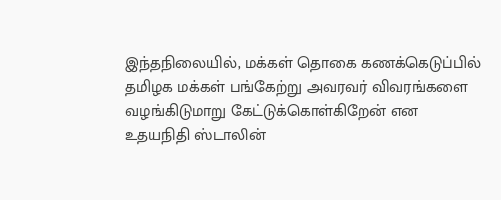இந்தநிலையில், மக்கள் தொகை கணக்கெடுப்பில் தமிழக மக்கள் பங்கேற்று அவரவர் விவரங்களை வழங்கிடுமாறு கேட்டுக்கொள்கிறேன் என உதயநிதி ஸ்டாலின்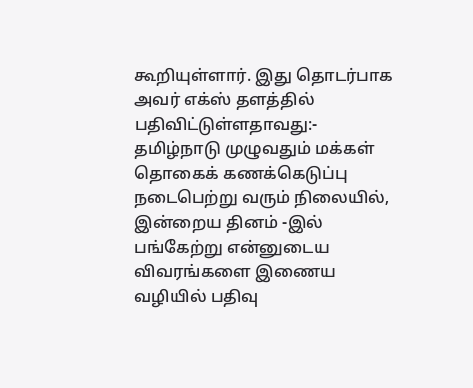கூறியுள்ளார். இது தொடர்பாக அவர் எக்ஸ் தளத்தில் பதிவிட்டுள்ளதாவது:- தமிழ்நாடு முழுவதும் மக்கள் தொகைக் கணக்கெடுப்பு நடைபெற்று வரும் நிலையில், இன்றைய தினம் -இல் பங்கேற்று என்னுடைய விவரங்களை இணைய வழியில் பதிவு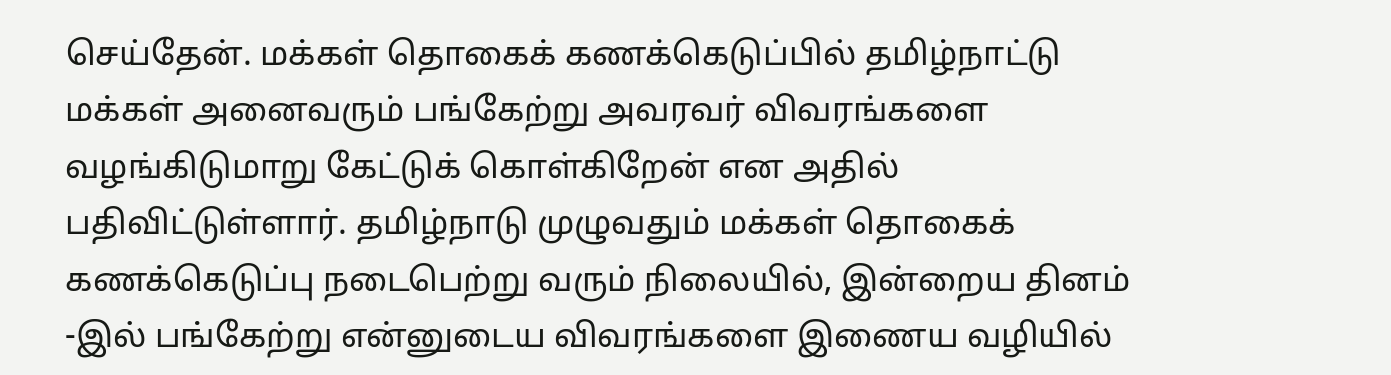செய்தேன். மக்கள் தொகைக் கணக்கெடுப்பில் தமிழ்நாட்டு மக்கள் அனைவரும் பங்கேற்று அவரவர் விவரங்களை வழங்கிடுமாறு கேட்டுக் கொள்கிறேன் என அதில் பதிவிட்டுள்ளார். தமிழ்நாடு முழுவதும் மக்கள் தொகைக் கணக்கெடுப்பு நடைபெற்று வரும் நிலையில், இன்றைய தினம் -இல் பங்கேற்று என்னுடைய விவரங்களை இணைய வழியில்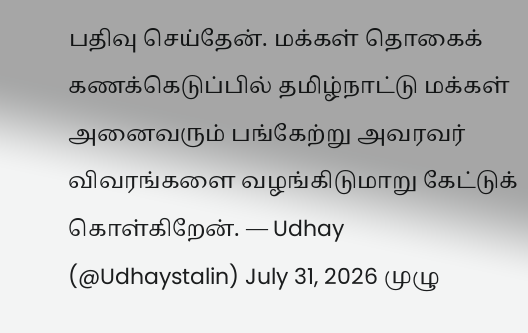பதிவு செய்தேன். மக்கள் தொகைக் கணக்கெடுப்பில் தமிழ்நாட்டு மக்கள் அனைவரும் பங்கேற்று அவரவர் விவரங்களை வழங்கிடுமாறு கேட்டுக் கொள்கிறேன். — Udhay (@Udhaystalin) July 31, 2026 முழு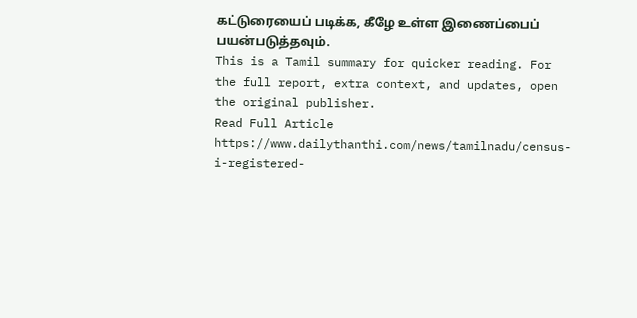கட்டுரையைப் படிக்க, கீழே உள்ள இணைப்பைப் பயன்படுத்தவும்.
This is a Tamil summary for quicker reading. For the full report, extra context, and updates, open the original publisher.
Read Full Article
https://www.dailythanthi.com/news/tamilnadu/census-i-registered-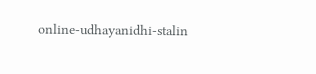online-udhayanidhi-stalin